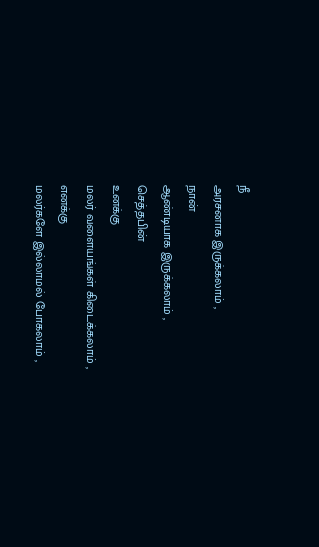நீ
அரசனாக இருக்கலாம் ,
நான்
ஆண்டியாக இருக்கலாம் ,
செத்தபின்
உனக்கு
மலர் வளையங்கள் கிடைக்கலாம் ,
எனக்கு
மலர்களே இல்லாமல் போகலாம் ,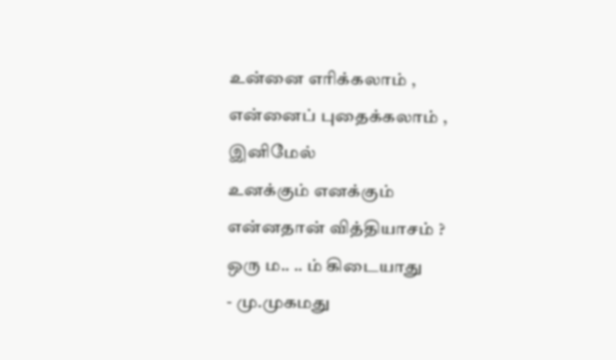உன்னை எரிக்கலாம் ,
என்னைப் புதைக்கலாம் ,
இனிமேல்
உனக்கும் எனக்கும்
என்னதான் வித்தியாசம் ?
ஒரு ம.. .. ம் கிடையாது
- மு.முகமது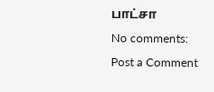பாட்சா
No comments:
Post a Comment